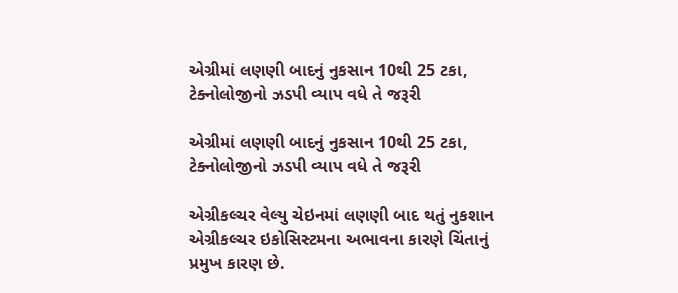એગ્રીમાં લણણી બાદનું નુકસાન 10થી 25 ટકા, ટેક્નોલોજીનો ઝડપી વ્યાપ વધે તે જરૂરી

એગ્રીમાં લણણી બાદનું નુકસાન 10થી 25 ટકા, ટેક્નોલોજીનો ઝડપી વ્યાપ વધે તે જરૂરી

એગ્રીકલ્ચર વેલ્યુ ચેઇનમાં લણણી બાદ થતું નુકશાન એગ્રીકલ્ચર ઇકોસિસ્ટમના અભાવના કારણે ચિંતાનું પ્રમુખ કારણ છે.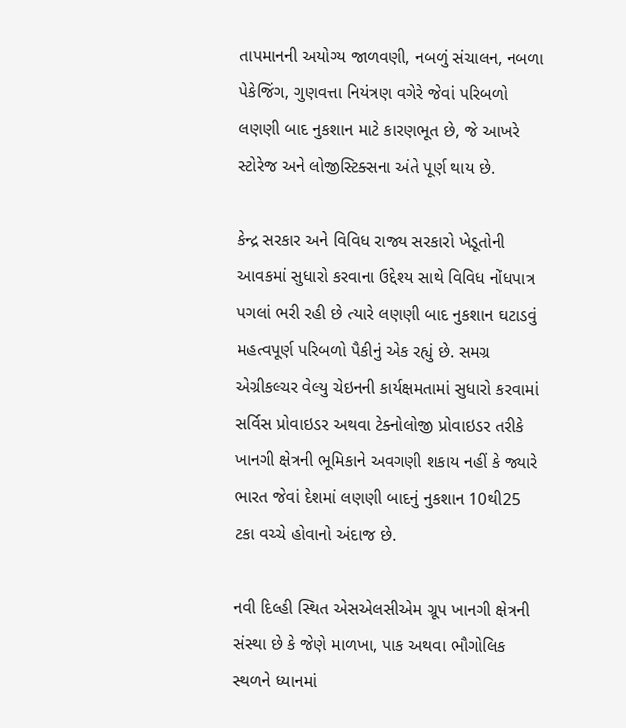તાપમાનની અયોગ્ય જાળવણી, નબળું સંચાલન, નબળા પેકેજિંગ, ગુણવત્તા નિયંત્રણ વગેરે જેવાં પરિબળો લણણી બાદ નુકશાન માટે કારણભૂત છે, જે આખરે સ્ટોરેજ અને લોજીસ્ટિક્સના અંતે પૂર્ણ થાય છે.

કેન્દ્ર સરકાર અને વિવિધ રાજ્ય સરકારો ખેડૂતોની આવકમાં સુધારો કરવાના ઉદ્દેશ્ય સાથે વિવિધ નોંધપાત્ર પગલાં ભરી રહી છે ત્યારે લણણી બાદ નુકશાન ઘટાડવું મહત્વપૂર્ણ પરિબળો પૈકીનું એક રહ્યું છે. સમગ્ર એગ્રીકલ્ચર વેલ્યુ ચેઇનની કાર્યક્ષમતામાં સુધારો કરવામાં સર્વિસ પ્રોવાઇડર અથવા ટેક્નોલોજી પ્રોવાઇડર તરીકે ખાનગી ક્ષેત્રની ભૂમિકાને અવગણી શકાય નહીં કે જ્યારે ભારત જેવાં દેશમાં લણણી બાદનું નુકશાન 10થી25 ટકા વચ્ચે હોવાનો અંદાજ છે.

નવી દિલ્હી સ્થિત એસએલસીએમ ગ્રૂપ ખાનગી ક્ષેત્રની સંસ્થા છે કે જેણે માળખા, પાક અથવા ભૌગોલિક સ્થળને ધ્યાનમાં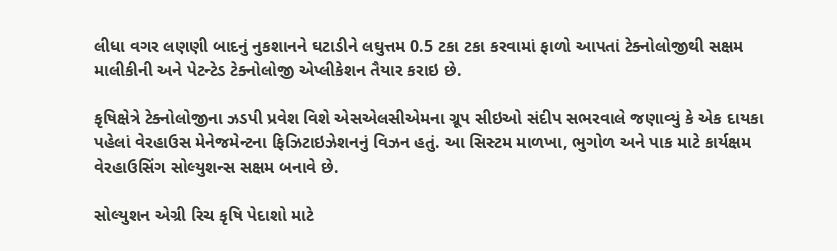લીધા વગર લણણી બાદનું નુકશાનને ઘટાડીને લઘુત્તમ 0.5 ટકા ટકા કરવામાં ફાળો આપતાં ટેક્નોલોજીથી સક્ષમ માલીકીની અને પેટન્ટેડ ટેક્નોલોજી એપ્લીકેશન તૈયાર કરાઇ છે.

કૃષિક્ષેત્રે ટેક્નોલોજીના ઝડપી પ્રવેશ વિશે એસએલસીએમના ગ્રૂપ સીઇઓ સંદીપ સભરવાલે જણાવ્યું કે એક દાયકા પહેલાં વેરહાઉસ મેનેજમેન્ટના ફિઝિટાઇઝેશનનું વિઝન હતું. આ સિસ્ટમ માળખા, ભુગોળ અને પાક માટે કાર્યક્ષમ વેરહાઉસિંગ સોલ્યુશન્સ સક્ષમ બનાવે છે.

સોલ્યુશન એગ્રી રિચ કૃષિ પેદાશો માટે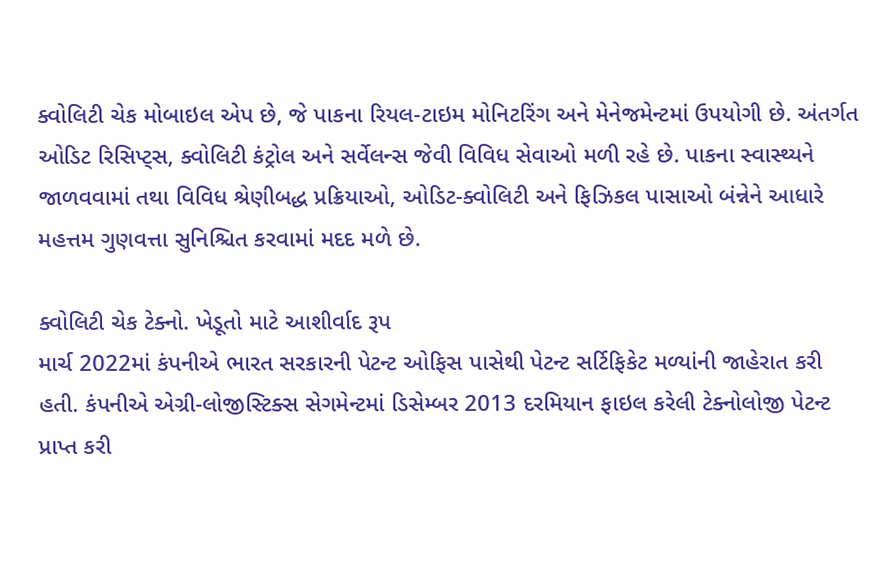ક્વોલિટી ચેક મોબાઇલ એપ છે, જે પાકના રિયલ-ટાઇમ મોનિટરિંગ અને મેનેજમેન્ટમાં ઉપયોગી છે. અંતર્ગત ઓડિટ રિસિપ્ટ્સ, ક્વોલિટી કંટ્રોલ અને સર્વેલન્સ જેવી વિવિધ સેવાઓ મળી રહે છે. પાકના સ્વાસ્થ્યને જાળવવામાં તથા વિવિધ શ્રેણીબદ્ધ પ્રક્રિયાઓ, ઓડિટ-ક્વોલિટી અને ફિઝિકલ પાસાઓ બંન્નેને આધારે મહત્તમ ગુણવત્તા સુનિશ્ચિત કરવામાં મદદ મળે છે.

ક્વોલિટી ચેક ટેક્નો. ખેડૂતો માટે આશીર્વાદ રૂપ
માર્ચ 2022માં કંપનીએ ભારત સરકારની પેટન્ટ ઓફિસ પાસેથી પેટન્ટ સર્ટિફિકેટ મળ્યાંની જાહેરાત કરી હતી. કંપનીએ એગ્રી-લોજીસ્ટિક્સ સેગમેન્ટમાં ડિસેમ્બર 2013 દરમિયાન ફાઇલ કરેલી ટેક્નોલોજી પેટન્ટ પ્રાપ્ત કરી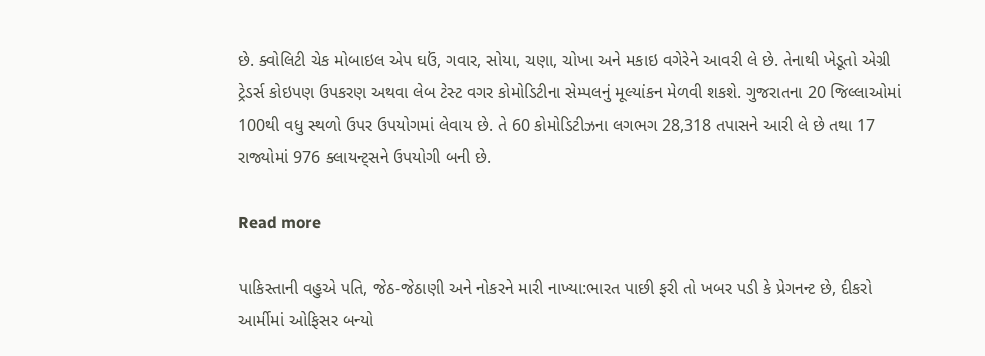છે. ક્વોલિટી ચેક મોબાઇલ એપ ઘઉં, ગવાર, સોયા, ચણા, ચોખા અને મકાઇ વગેરેને આવરી લે છે. તેનાથી ખેડૂતો એગ્રી ટ્રેડર્સ કોઇપણ ઉપકરણ અથવા લેબ ટેસ્ટ વગર કોમોડિટીના સેમ્પલનું મૂલ્યાંકન મેળવી શકશે. ગુજરાતના 20 જિલ્લાઓમાં 100થી વધુ સ્થળો ઉપર ઉપયોગમાં લેવાય છે. તે 60 કોમોડિટીઝના લગભગ 28,318 તપાસને આરી લે છે તથા 17 રાજ્યોમાં 976 ક્લાયન્ટ્સને ઉપયોગી બની છે.

Read more

પાકિસ્તાની વહુએ પતિ, જેઠ-જેઠાણી અને નોકરને મારી નાખ્યા:ભારત પાછી ફરી તો ખબર પડી કે પ્રેગનન્ટ છે, દીકરો આર્મીમાં ઓફિસર બન્યો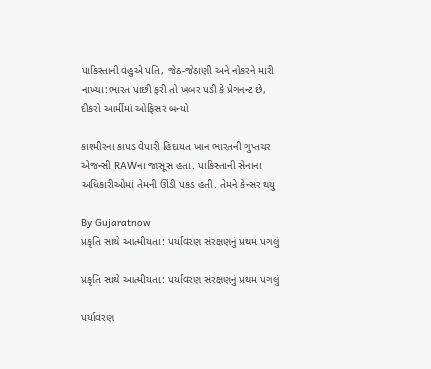પાકિસ્તાની વહુએ પતિ, જેઠ-જેઠાણી અને નોકરને મારી નાખ્યા:ભારત પાછી ફરી તો ખબર પડી કે પ્રેગનન્ટ છે, દીકરો આર્મીમાં ઓફિસર બન્યો

કાશ્મીરના કાપડ વેપારી હિદાયત ખાન ભારતની ગુપ્તચર એજન્સી RAWના જાસૂસ હતા. પાકિસ્તાની સેનાના અધિકારીઓમાં તેમની ઊંડી પકડ હતી. તેમને કેન્સર થયુ

By Gujaratnow
પ્રકૃતિ સાથે આત્મીયતા: પર્યાવરણ સંરક્ષણનું પ્રથમ પગલું

પ્રકૃતિ સાથે આત્મીયતા: પર્યાવરણ સંરક્ષણનું પ્રથમ પગલું

પર્યાવરણ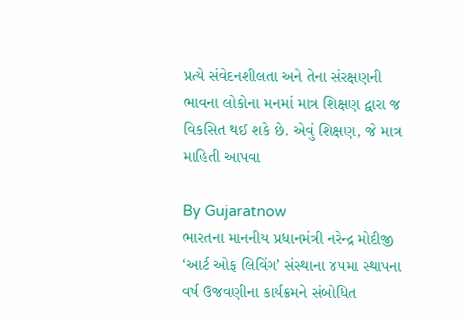પ્રત્યે સંવેદનશીલતા અને તેના સંરક્ષણની ભાવના લોકોના મનમાં માત્ર શિક્ષણ દ્વારા જ વિકસિત થઈ શકે છે. એવું શિક્ષણ, જે માત્ર માહિતી આપવા

By Gujaratnow
ભારતના માનનીય પ્રધાનમંત્રી નરેન્દ્ર મોદીજી ‘આર્ટ ઓફ લિવિંગ’ સંસ્થાના ૪૫મા સ્થાપના વર્ષ ઉજવણીના કાર્યક્રમને સંબોધિત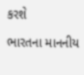કરશે

ભારતના માનનીય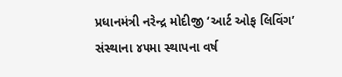પ્રધાનમંત્રી નરેન્દ્ર મોદીજી ‘આર્ટ ઓફ લિવિંગ’ સંસ્થાના ૪૫મા સ્થાપના વર્ષ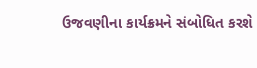ઉજવણીના કાર્યક્રમને સંબોધિત કરશે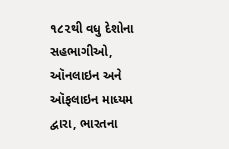૧૮૨થી વધુ દેશોના સહભાગીઓ, ઑનલાઇન અને ઑફલાઇન માધ્યમ દ્વારા, ભારતના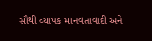સૌથી વ્યાપક માનવતાવાદી અને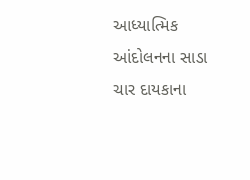આધ્યાત્મિક આંદોલનના સાડા ચાર દાયકાના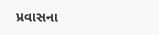પ્રવાસના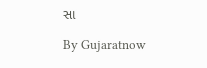સા

By Gujaratnow